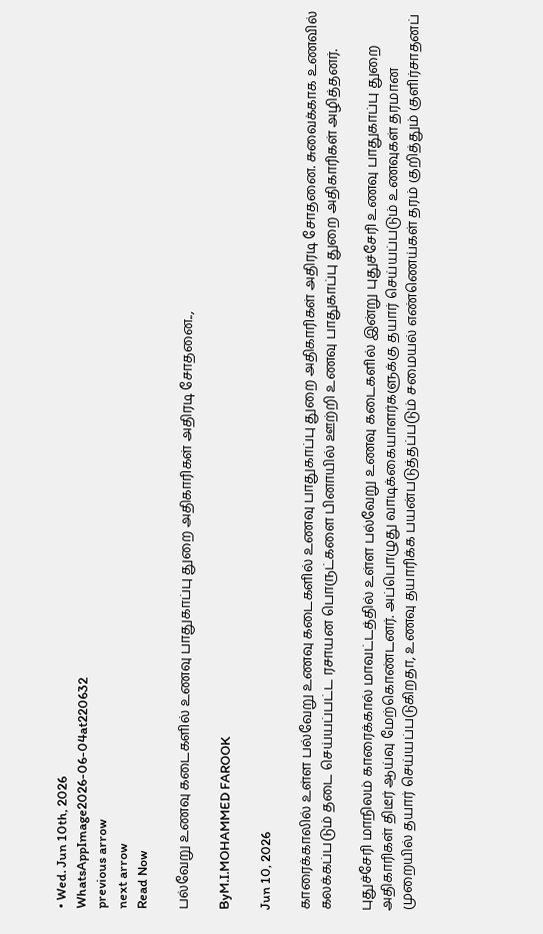• Wed. Jun 10th, 2026
WhatsAppImage2026-06-04at220632
previous arrow
next arrow
Read Now

பல்வேறு உணவு கடைகளில் உணவு பாதுகாப்பு துறை அதிகாரிகள் அதிரடி சோதனை..,

ByM.I.MOHAMMED FAROOK

Jun 10, 2026

காரைக்காலில் உள்ள பல்வேறு உணவு கடைகளில் உணவு பாதுகாப்பு துறை அதிகாரிகள் அதிரடி சோதனை. சுவைக்காக உணவில் கலக்கப்படும் தடை செய்யப்பட்ட ரசாயன பொருட்களை பினாயில் ஊற்றி உணவு பாதுகாப்பு துறை அதிகாரிகள் அழித்தனர்.

புதுச்சேரி மாநிலம் காரைக்கால் மாவட்டத்தில் உள்ள பல்வேறு உணவு கடைகளில் இன்று புதுச்சேரி உணவு பாதுகாப்பு துறை அதிகாரிகள் திடீர் ஆய்வு மேற்கொண்டனர். அப்பொழுது வாடிக்கையாளர்களுக்கு தயார் செய்யப்படும் உணவுகள் தரமான முறையில் தயார் செய்யப்படுகிறதா, உணவு தயாரிக்க பயன்படுத்தப்படும் சமையல் எண்ணெய்கள் தரம் குறித்தும் குளிர்சாதனப்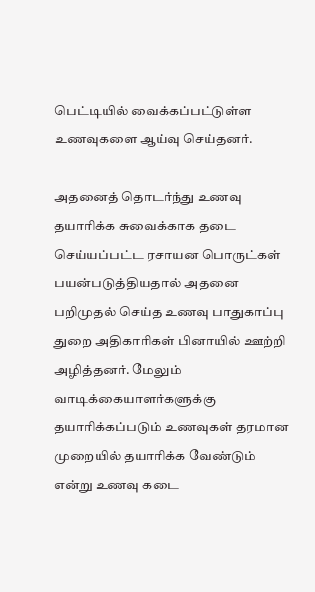பெட்டியில் வைக்கப்பட்டுள்ள உணவுகளை ஆய்வு செய்தனர்.

அதனைத் தொடர்ந்து உணவு தயாரிக்க சுவைக்காக தடை செய்யப்பட்ட ரசாயன பொருட்கள் பயன்படுத்தியதால் அதனை பறிமுதல் செய்த உணவு பாதுகாப்பு துறை அதிகாரிகள் பினாயில் ஊற்றி அழித்தனர். மேலும் வாடிக்கையாளர்களுக்கு தயாரிக்கப்படும் உணவுகள் தரமான முறையில் தயாரிக்க வேண்டும் என்று உணவு கடை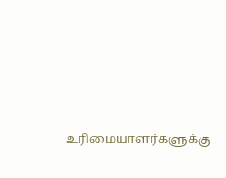உரிமையாளர்களுக்கு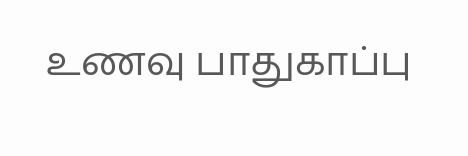உணவு பாதுகாப்பு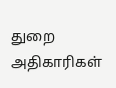துறை அதிகாரிகள்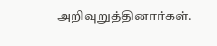அறிவுறுத்தினார்கள்.